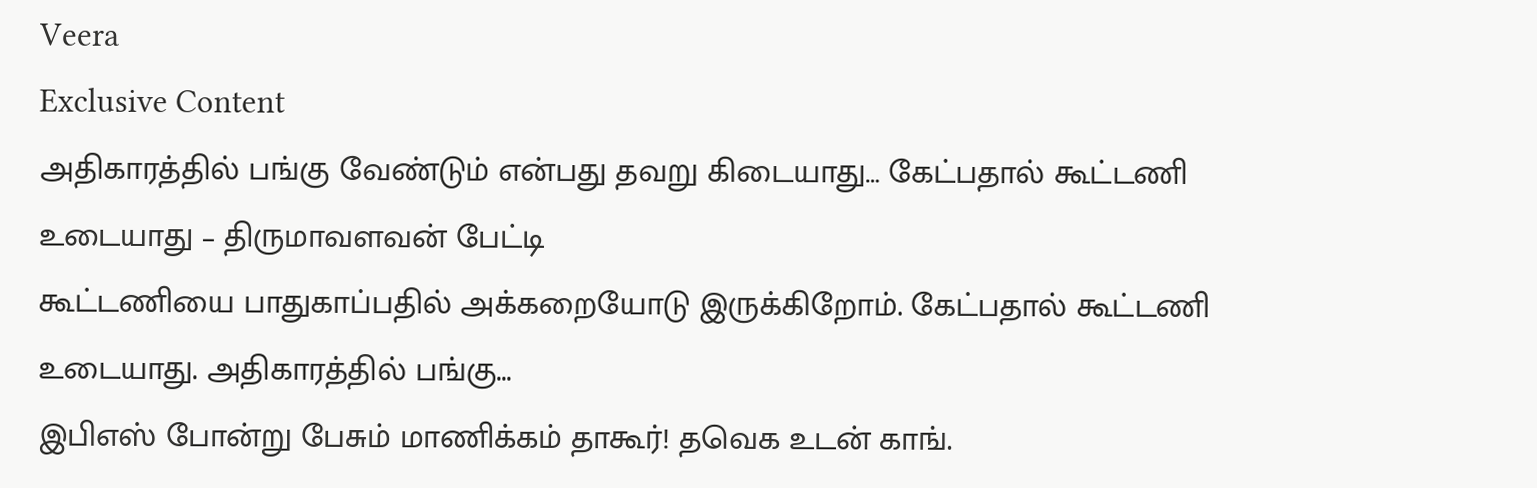Veera
Exclusive Content
அதிகாரத்தில் பங்கு வேண்டும் என்பது தவறு கிடையாது… கேட்பதால் கூட்டணி உடையாது – திருமாவளவன் பேட்டி
கூட்டணியை பாதுகாப்பதில் அக்கறையோடு இருக்கிறோம். கேட்பதால் கூட்டணி உடையாது. அதிகாரத்தில் பங்கு...
இபிஎஸ் போன்று பேசும் மாணிக்கம் தாகூர்! தவெக உடன் காங்.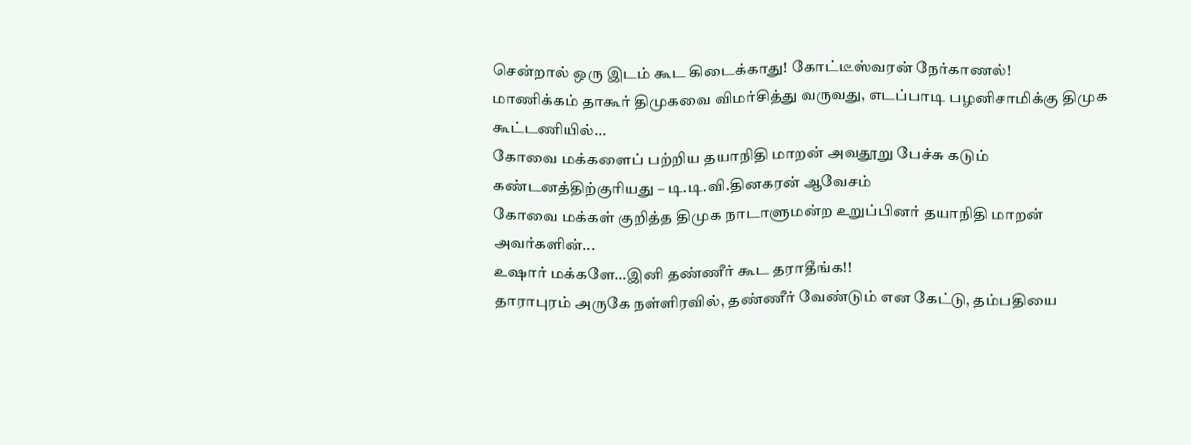சென்றால் ஒரு இடம் கூட கிடைக்காது! கோட்டீஸ்வரன் நேர்காணல்!
மாணிக்கம் தாகூர் திமுகவை விமர்சித்து வருவது, எடப்பாடி பழனிசாமிக்கு திமுக கூட்டணியில்...
கோவை மக்களைப் பற்றிய தயாநிதி மாறன் அவதூறு பேச்சு கடும் கண்டனத்திற்குரியது – டி.டி.வி.தினகரன் ஆவேசம்
கோவை மக்கள் குறித்த திமுக நாடாளுமன்ற உறுப்பினர் தயாநிதி மாறன் அவர்களின்...
உஷார் மக்களே…இனி தண்ணீர் கூட தராதீங்க!!
தாராபுரம் அருகே நள்ளிரவில், தண்ணீர் வேண்டும் என கேட்டு, தம்பதியை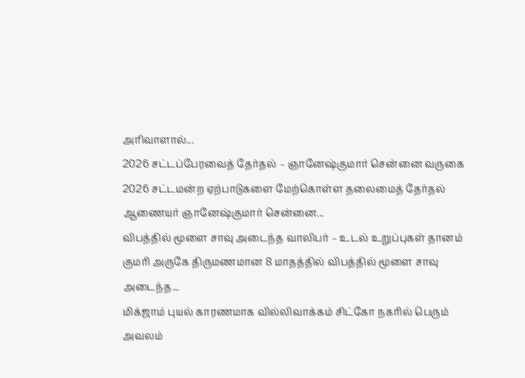அரிவாளால்...
2026 சட்டப்பேரவைத் தேர்தல் – ஞானேஷ்குமார் சென்னை வருகை
2026 சட்டமன்ற ஏற்பாடுகளை மேற்கொள்ள தலைமைத் தேர்தல் ஆணையர் ஞானேஷ்குமார் சென்னை...
விபத்தில் மூளை சாவு அடைந்த வாலிபர் – உடல் உறுப்புகள் தானம்
குமரி அருகே திருமணமான 8 மாதத்தில் விபத்தில் மூளை சாவு அடைந்த...
மிக்ஜாம் புயல் காரணமாக வில்லிவாக்கம் சிட்கோ நகரில் பெரும் அவலம்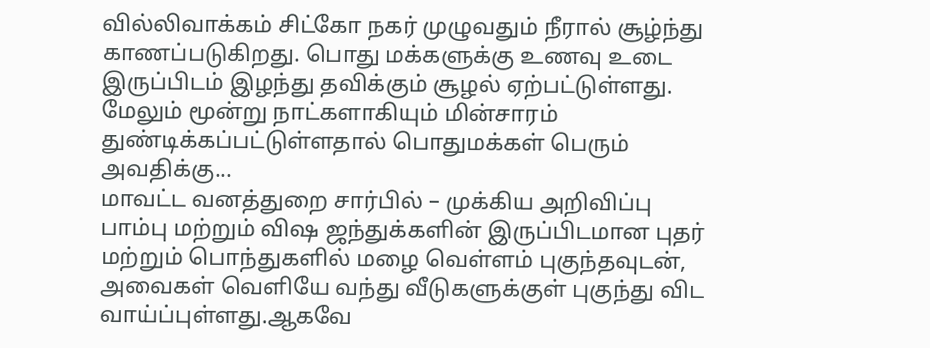வில்லிவாக்கம் சிட்கோ நகர் முழுவதும் நீரால் சூழ்ந்து காணப்படுகிறது. பொது மக்களுக்கு உணவு உடை இருப்பிடம் இழந்து தவிக்கும் சூழல் ஏற்பட்டுள்ளது. மேலும் மூன்று நாட்களாகியும் மின்சாரம் துண்டிக்கப்பட்டுள்ளதால் பொதுமக்கள் பெரும் அவதிக்கு...
மாவட்ட வனத்துறை சார்பில் – முக்கிய அறிவிப்பு
பாம்பு மற்றும் விஷ ஜந்துக்களின் இருப்பிடமான புதர் மற்றும் பொந்துகளில் மழை வெள்ளம் புகுந்தவுடன், அவைகள் வெளியே வந்து வீடுகளுக்குள் புகுந்து விட வாய்ப்புள்ளது.ஆகவே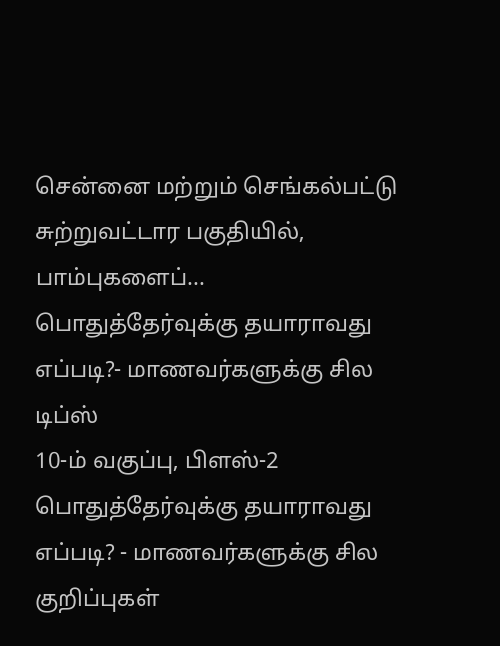சென்னை மற்றும் செங்கல்பட்டு சுற்றுவட்டார பகுதியில், பாம்புகளைப்...
பொதுத்தேர்வுக்கு தயாராவது எப்படி?- மாணவர்களுக்கு சில டிப்ஸ்
10-ம் வகுப்பு, பிளஸ்-2 பொதுத்தேர்வுக்கு தயாராவது எப்படி? - மாணவர்களுக்கு சில குறிப்புகள்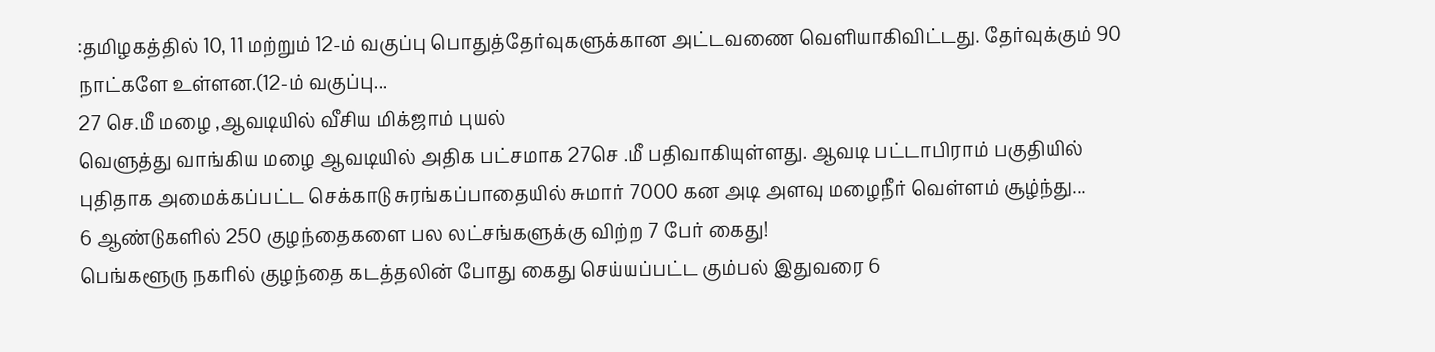:தமிழகத்தில் 10, 11 மற்றும் 12-ம் வகுப்பு பொதுத்தேர்வுகளுக்கான அட்டவணை வெளியாகிவிட்டது. தேர்வுக்கும் 90 நாட்களே உள்ளன.(12-ம் வகுப்பு...
27 செ.மீ மழை ,ஆவடியில் வீசிய மிக்ஜாம் புயல்
வெளுத்து வாங்கிய மழை ஆவடியில் அதிக பட்சமாக 27செ .மீ பதிவாகியுள்ளது. ஆவடி பட்டாபிராம் பகுதியில் புதிதாக அமைக்கப்பட்ட செக்காடு சுரங்கப்பாதையில் சுமார் 7000 கன அடி அளவு மழைநீர் வெள்ளம் சூழ்ந்து...
6 ஆண்டுகளில் 250 குழந்தைகளை பல லட்சங்களுக்கு விற்ற 7 பேர் கைது!
பெங்களூரு நகரில் குழந்தை கடத்தலின் போது கைது செய்யப்பட்ட கும்பல் இதுவரை 6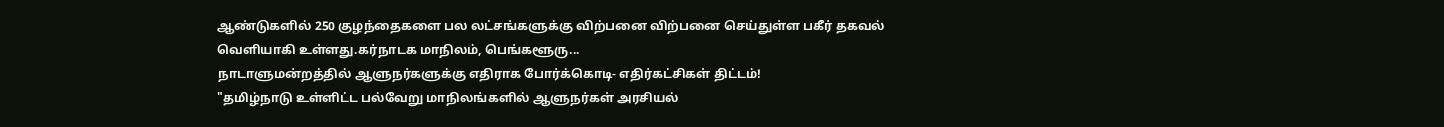ஆண்டுகளில் 250 குழந்தைகளை பல லட்சங்களுக்கு விற்பனை விற்பனை செய்துள்ள பகீர் தகவல் வெளியாகி உள்ளது.கர்நாடக மாநிலம், பெங்களூரு...
நாடாளுமன்றத்தில் ஆளுநர்களுக்கு எதிராக போர்க்கொடி- எதிர்கட்சிகள் திட்டம்!
"தமிழ்நாடு உள்ளிட்ட பல்வேறு மாநிலங்களில் ஆளுநர்கள் அரசியல்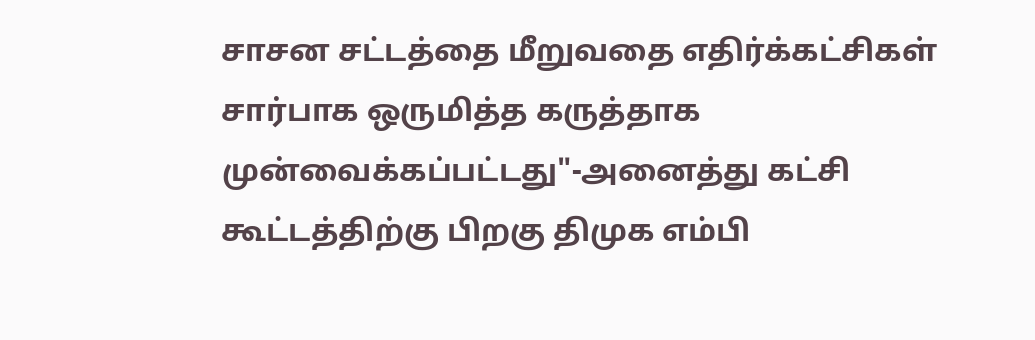சாசன சட்டத்தை மீறுவதை எதிர்க்கட்சிகள் சார்பாக ஒருமித்த கருத்தாக முன்வைக்கப்பட்டது"-அனைத்து கட்சி கூட்டத்திற்கு பிறகு திமுக எம்பி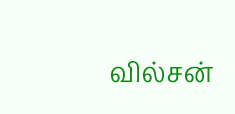வில்சன்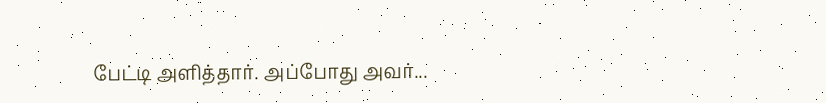பேட்டி அளித்தார். அப்போது அவர்...